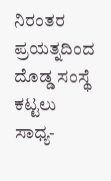ನಿರಂತರ ಪ್ರಯತ್ನದಿಂದ ದೊಡ್ಡ ಸಂಸ್ಥೆ ಕಟ್ಟಲು ಸಾಧ್ಯ-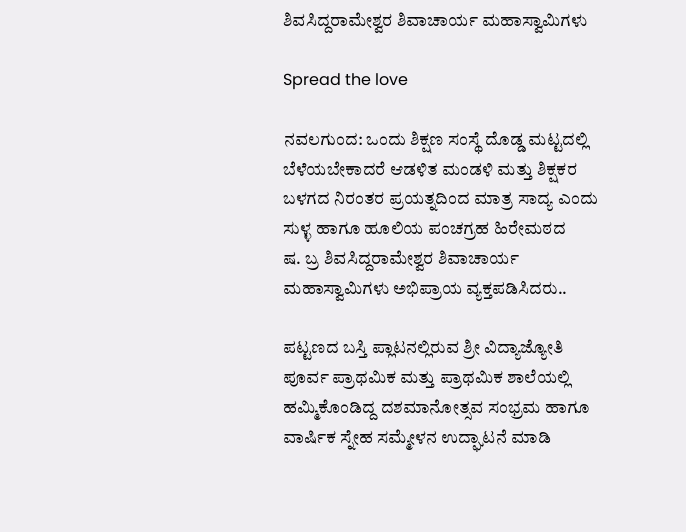ಶಿವಸಿದ್ದರಾಮೇಶ್ವರ ಶಿವಾಚಾರ್ಯ ಮಹಾಸ್ವಾಮಿಗಳು

Spread the love

ನವಲಗುಂದ: ಒಂದು ಶಿಕ್ಷಣ ಸಂಸ್ಥೆ ದೊಡ್ಡ ಮಟ್ಟದಲ್ಲಿ ಬೆಳೆಯಬೇಕಾದರೆ ಆಡಳಿತ ಮಂಡಳಿ ಮತ್ತು ಶಿಕ್ಷಕರ ಬಳಗದ ನಿರಂತರ ಪ್ರಯತ್ನದಿಂದ ಮಾತ್ರ ಸಾದ್ಯ ಎಂದು ಸುಳ್ಳ ಹಾಗೂ ಹೂಲಿಯ ಪಂಚಗ್ರಹ ಹಿರೇಮಠದ
ಷ. ಬ್ರ ಶಿವಸಿದ್ದರಾಮೇಶ್ವರ ಶಿವಾಚಾರ್ಯ ಮಹಾಸ್ವಾಮಿಗಳು ಅಭಿಪ್ರಾಯ ವ್ಯಕ್ತಪಡಿಸಿದರು..

ಪಟ್ಟಣದ ಬಸ್ತಿ ಪ್ಲಾಟನಲ್ಲಿರುವ ಶ್ರೀ ವಿದ್ಯಾಜ್ಯೋತಿ ಪೂರ್ವ ಪ್ರಾಥಮಿಕ ಮತ್ತು ಪ್ರಾಥಮಿಕ ಶಾಲೆಯಲ್ಲಿ ಹಮ್ಮಿಕೊಂಡಿದ್ದ ದಶಮಾನೋತ್ಸವ ಸಂಭ್ರಮ ಹಾಗೂ ವಾರ್ಷಿಕ ಸ್ನೇಹ ಸಮ್ಮೇಳನ ಉದ್ಘಾಟನೆ ಮಾಡಿ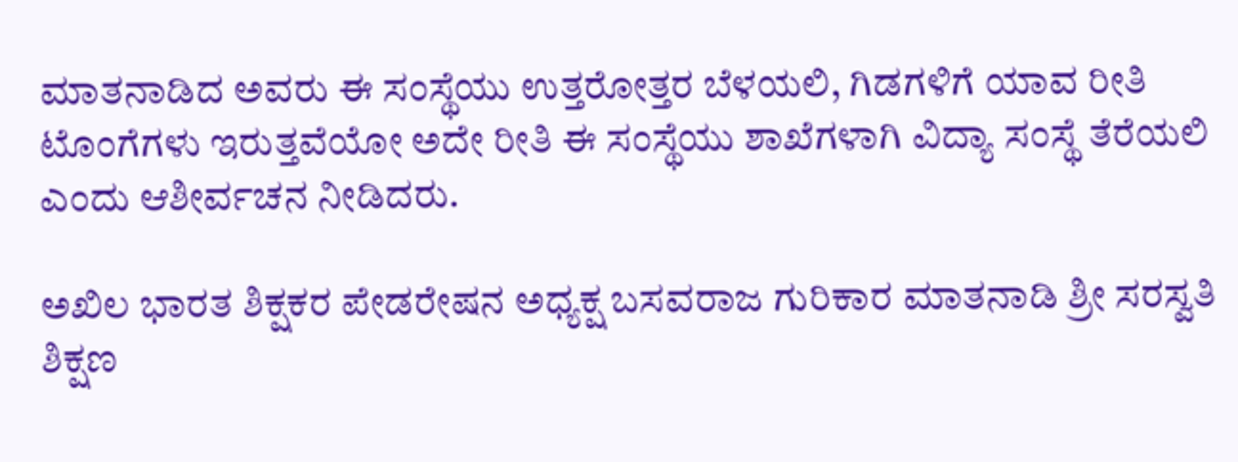ಮಾತನಾಡಿದ ಅವರು ಈ ಸಂಸ್ಥೆಯು ಉತ್ತರೋತ್ತರ ಬೆಳಯಲಿ, ಗಿಡಗಳಿಗೆ ಯಾವ ರೀತಿ ಟೊಂಗೆಗಳು ಇರುತ್ತವೆಯೋ ಅದೇ ರೀತಿ ಈ ಸಂಸ್ಥೆಯು ಶಾಖೆಗಳಾಗಿ ವಿದ್ಯಾ ಸಂಸ್ಥೆ ತೆರೆಯಲಿ ಎಂದು ಆಶೀರ್ವಚನ ನೀಡಿದರು.

ಅಖಿಲ ಭಾರತ ಶಿಕ್ಷಕರ ಪೇಡರೇಷನ ಅಧ್ಯಕ್ಷ ಬಸವರಾಜ ಗುರಿಕಾರ ಮಾತನಾಡಿ ಶ್ರೀ ಸರಸ್ವತಿ ಶಿಕ್ಷಣ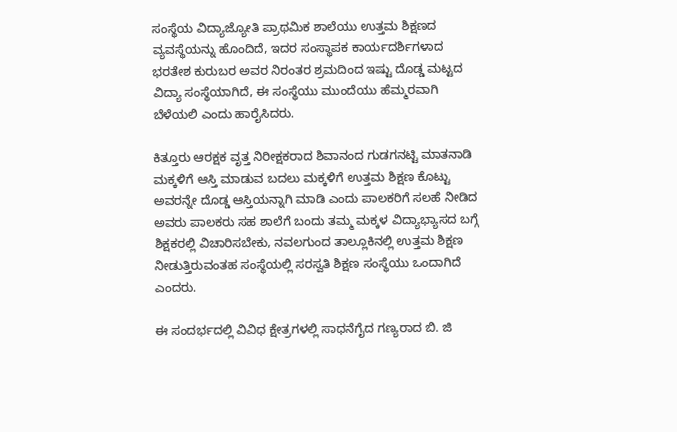ಸಂಸ್ಥೆಯ ವಿದ್ಯಾಜ್ಯೋತಿ ಪ್ರಾಥಮಿಕ ಶಾಲೆಯು ಉತ್ತಮ ಶಿಕ್ಷಣದ ವ್ಯವಸ್ಥೆಯನ್ನು ಹೊಂದಿದೆ, ಇದರ ಸಂಸ್ಥಾಪಕ ಕಾರ್ಯದರ್ಶಿಗಳಾದ ಭರತೇಶ ಕುರುಬರ ಅವರ ನಿರಂತರ ಶ್ರಮದಿಂದ ಇಷ್ಟು ದೊಡ್ಡ ಮಟ್ಟದ ವಿದ್ಯಾ ಸಂಸ್ಥೆಯಾಗಿದೆ, ಈ ಸಂಸ್ಥೆಯು ಮುಂದೆಯು ಹೆಮ್ಮರವಾಗಿ ಬೆಳೆಯಲಿ ಎಂದು ಹಾರೈಸಿದರು.

ಕಿತ್ತೂರು ಆರಕ್ಷಕ ವೃತ್ತ ನಿರೀಕ್ಷಕರಾದ ಶಿವಾನಂದ ಗುಡಗನಟ್ಟಿ ಮಾತನಾಡಿ ಮಕ್ಕಳಿಗೆ ಆಸ್ತಿ ಮಾಡುವ ಬದಲು ಮಕ್ಕಳಿಗೆ ಉತ್ತಮ ಶಿಕ್ಷಣ ಕೊಟ್ಟು ಅವರನ್ನೇ ದೊಡ್ಡ ಆಸ್ತಿಯನ್ನಾಗಿ ಮಾಡಿ ಎಂದು ಪಾಲಕರಿಗೆ ಸಲಹೆ ನೀಡಿದ ಅವರು ಪಾಲಕರು ಸಹ ಶಾಲೆಗೆ ಬಂದು ತಮ್ಮ ಮಕ್ಕಳ ವಿದ್ಯಾಭ್ಯಾಸದ ಬಗ್ಗೆ ಶಿಕ್ಷಕರಲ್ಲಿ ವಿಚಾರಿಸಬೇಕು, ನವಲಗುಂದ ತಾಲ್ಲೂಕಿನಲ್ಲಿ ಉತ್ತಮ ಶಿಕ್ಷಣ ನೀಡುತ್ತಿರುವಂತಹ ಸಂಸ್ಥೆಯಲ್ಲಿ ಸರಸ್ವತಿ ಶಿಕ್ಷಣ ಸಂಸ್ಥೆಯು ಒಂದಾಗಿದೆ ಎಂದರು.

ಈ ಸಂದರ್ಭದಲ್ಲಿ ವಿವಿಧ ಕ್ಷೇತ್ರಗಳಲ್ಲಿ ಸಾಧನೆಗೈದ ಗಣ್ಯರಾದ ಬಿ. ಜಿ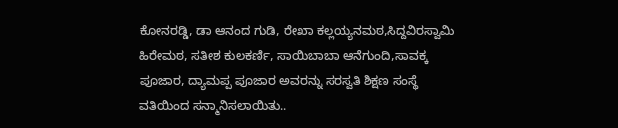ಕೋನರಡ್ಡಿ, ಡಾ ಆನಂದ ಗುಡಿ, ರೇಖಾ ಕಲ್ಲಯ್ಯನಮಠ,ಸಿದ್ದವಿರಸ್ವಾಮಿ ಹಿರೇಮಠ, ಸತೀಶ ಕುಲಕರ್ಣಿ, ಸಾಯಿಬಾಬಾ ಆನೆಗುಂದಿ,ಸಾವಕ್ಕ ಪೂಜಾರ, ದ್ಯಾಮಪ್ಪ ಪೂಜಾರ ಅವರನ್ನು ಸರಸ್ವತಿ ಶಿಕ್ಷಣ ಸಂಸ್ಥೆ ವತಿಯಿಂದ ಸನ್ಮಾನಿಸಲಾಯಿತು..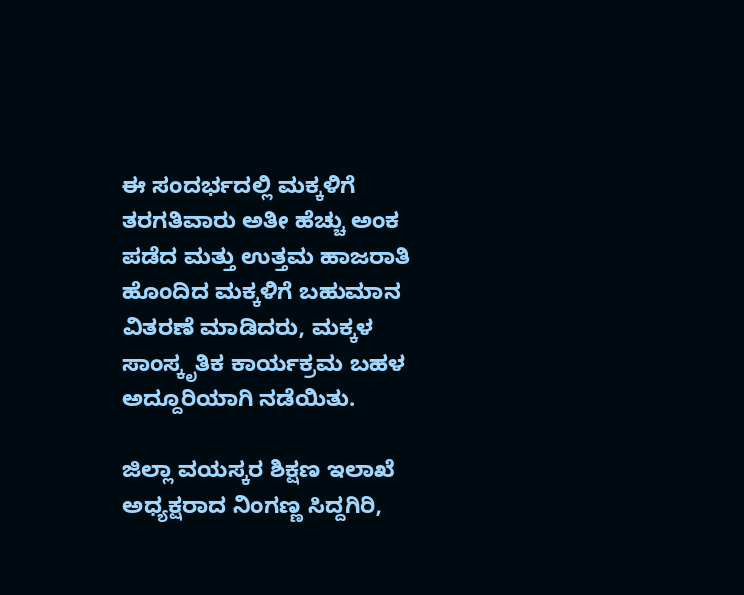ಈ ಸಂದರ್ಭದಲ್ಲಿ ಮಕ್ಕಳಿಗೆ ತರಗತಿವಾರು ಅತೀ ಹೆಚ್ಚು ಅಂಕ ಪಡೆದ ಮತ್ತು ಉತ್ತಮ ಹಾಜರಾತಿ ಹೊಂದಿದ ಮಕ್ಕಳಿಗೆ ಬಹುಮಾನ ವಿತರಣೆ ಮಾಡಿದರು, ಮಕ್ಕಳ ಸಾಂಸ್ಕೃತಿಕ ಕಾರ್ಯಕ್ರಮ ಬಹಳ ಅದ್ದೂರಿಯಾಗಿ ನಡೆಯಿತು.

ಜಿಲ್ಲಾ ವಯಸ್ಕರ ಶಿಕ್ಷಣ ಇಲಾಖೆ ಅಧ್ಯಕ್ಷರಾದ ನಿಂಗಣ್ಣ ಸಿದ್ದಗಿರಿ,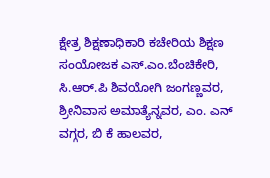ಕ್ಷೇತ್ರ ಶಿಕ್ಷಣಾಧಿಕಾರಿ ಕಚೇರಿಯ ಶಿಕ್ಷಣ ಸಂಯೋಜಕ ಎಸ್.ಎಂ.ಬೆಂಚಿಕೇರಿ, ಸಿ.ಆರ್.ಪಿ ಶಿವಯೋಗಿ ಜಂಗಣ್ಣವರ, ಶ್ರೀನಿವಾಸ ಅಮಾತ್ಯೆನ್ನವರ, ಎಂ. ಎನ್ ವಗ್ಗರ, ಬಿ ಕೆ ಹಾಲವರ,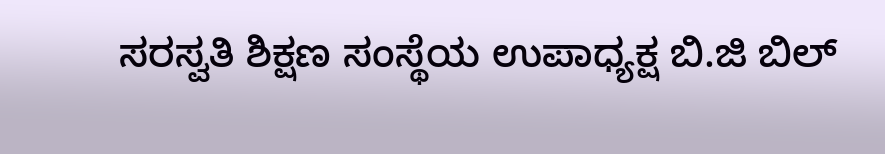ಸರಸ್ವತಿ ಶಿಕ್ಷಣ ಸಂಸ್ಥೆಯ ಉಪಾಧ್ಯಕ್ಷ ಬಿ.ಜಿ ಬಿಲ್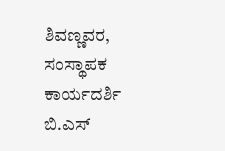ಶಿವಣ್ಣವರ, ಸಂಸ್ಥಾಪಕ ಕಾರ್ಯದರ್ಶಿ ಬಿ.ಎಸ್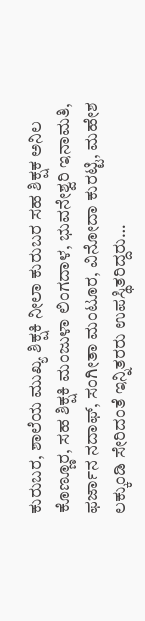ಕುರುಬರ, ಶಾಲೆಯ ಮುಖ್ಯ ಶಿಕ್ಷಕಿ ನೀಲಾ ಕುರುಬರ ಸಹ ಶಿಕ್ಷಕ ಅನಿಲ ಕೊಣ್ಣೂರ, ಸಹ ಶಿಕ್ಷಕಿ ಮಂಜುಳಾ ಲಿಂಗದಾಳ, ಭುವನೇಶ್ವರಿ ಇನಾಮತಿ, ಫರ್ಜಾನ ನದಾಫ್, ಸಂಗೀತಾ ಮಂಟೂರ, ವಿನೋದಾ ಕುರಟ್ಟಿ, ಮಹೇಶ ಲಕ್ಕುಂಡಿ ಸೇರಿದಂತೆ ಇನ್ನಿತರರು ಉಪಸ್ಥಿತರಿದ್ದರು…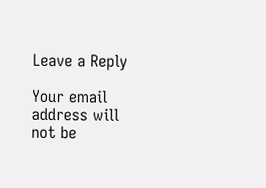Leave a Reply

Your email address will not be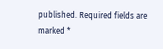published. Required fields are marked *